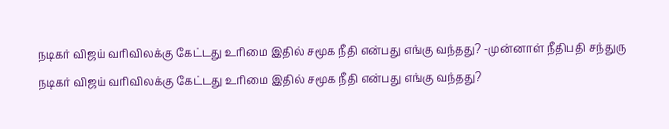நடிகர் விஜய் வரிவிலக்கு கேட்டது உரிமை இதில் சமூக நீதி என்பது எங்கு வந்தது? -முன்னாள் நீதிபதி சந்துரு
நடிகர் விஜய் வரிவிலக்கு கேட்டது உரிமை இதில் சமூக நீதி என்பது எங்கு வந்தது?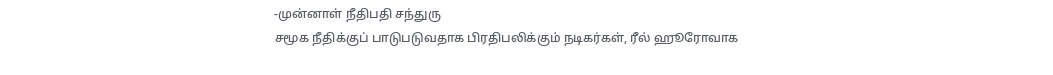-முன்னாள் நீதிபதி சந்துரு
சமூக நீதிக்குப் பாடுபடுவதாக பிரதிபலிக்கும் நடிகர்கள், ரீல் ஹூரோவாக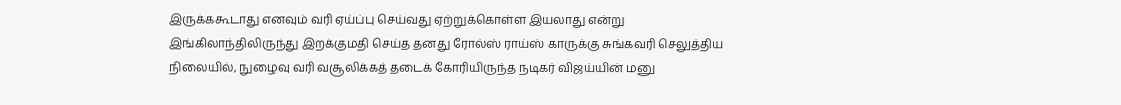இருக்ககூடாது எனவும் வரி ஏய்ப்பு செய்வது ஏற்றுக்கொள்ள இயலாது என்று இங்கிலாந்திலிருந்து இறக்குமதி செய்த தனது ரோல்ஸ் ராய்ஸ் காருக்கு சுங்கவரி செலுத்திய நிலையில், நுழைவு வரி வசூலிக்கத் தடைக் கோரியிருந்த நடிகர் விஜய்யின் மனு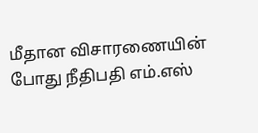மீதான விசாரணையின் போது நீதிபதி எம்.எஸ்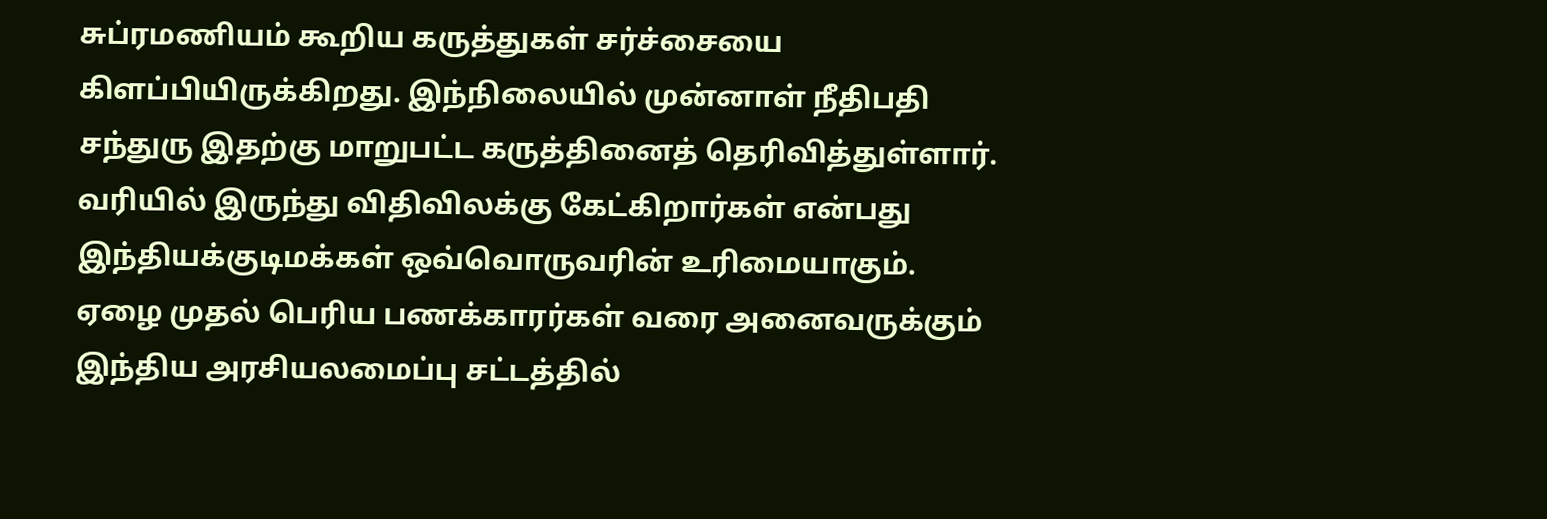சுப்ரமணியம் கூறிய கருத்துகள் சர்ச்சையை கிளப்பியிருக்கிறது. இந்நிலையில் முன்னாள் நீதிபதி சந்துரு இதற்கு மாறுபட்ட கருத்தினைத் தெரிவித்துள்ளார்.
வரியில் இருந்து விதிவிலக்கு கேட்கிறார்கள் என்பது இந்தியக்குடிமக்கள் ஒவ்வொருவரின் உரிமையாகும். ஏழை முதல் பெரிய பணக்காரர்கள் வரை அனைவருக்கும் இந்திய அரசியலமைப்பு சட்டத்தில்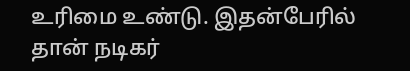உரிமை உண்டு. இதன்பேரில் தான் நடிகர்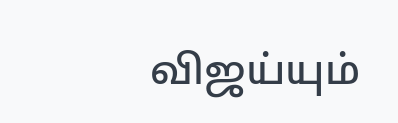விஜய்யும்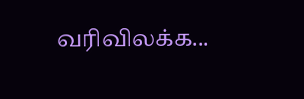வரிவிலக்க...